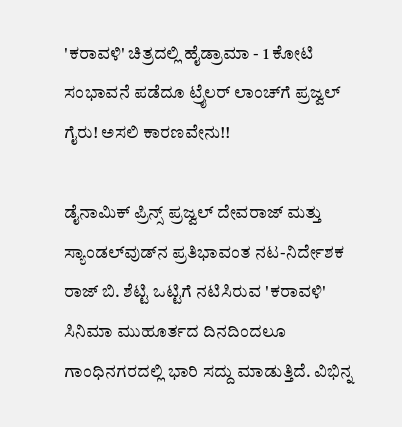'ಕರಾವಳಿ' ಚಿತ್ರದಲ್ಲಿ ಹೈಡ್ರಾಮಾ - 1 ಕೋಟಿ ಸಂಭಾವನೆ ಪಡೆದೂ ಟ್ರೈಲರ್ ಲಾಂಚ್‌ಗೆ ಪ್ರಜ್ವಲ್ ಗೈರು! ಅಸಲಿ ಕಾರಣವೇನು!!

ಡೈನಾಮಿಕ್ ಪ್ರಿನ್ಸ್ ಪ್ರಜ್ವಲ್ ದೇವರಾಜ್ ಮತ್ತು ಸ್ಯಾಂಡಲ್‌ವುಡ್‌ನ ಪ್ರತಿಭಾವಂತ ನಟ-ನಿರ್ದೇಶಕ ರಾಜ್ ಬಿ. ಶೆಟ್ಟಿ ಒಟ್ಟಿಗೆ ನಟಿಸಿರುವ 'ಕರಾವಳಿ' ಸಿನಿಮಾ ಮುಹೂರ್ತದ ದಿನದಿಂದಲೂ ಗಾಂಧಿನಗರದಲ್ಲಿ ಭಾರಿ ಸದ್ದು ಮಾಡುತ್ತಿದೆ. ವಿಭಿನ್ನ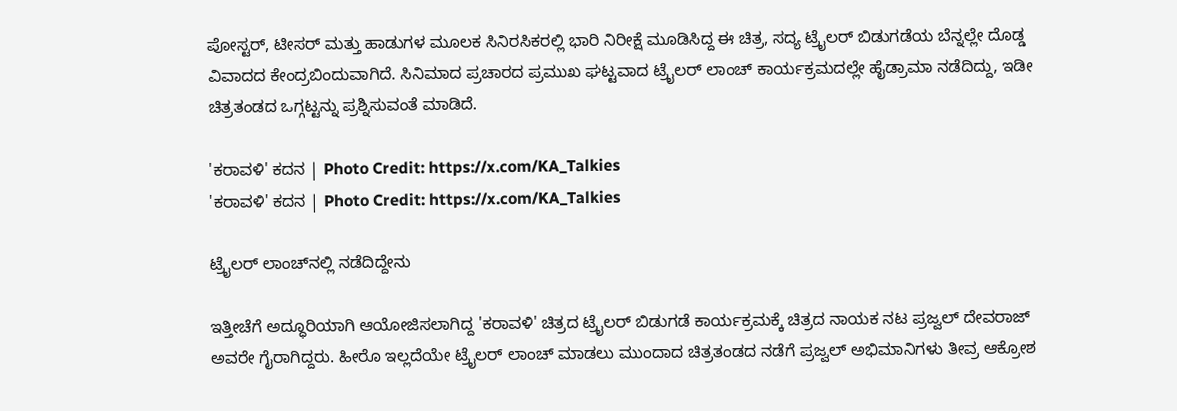ಪೋಸ್ಟರ್, ಟೀಸರ್ ಮತ್ತು ಹಾಡುಗಳ ಮೂಲಕ ಸಿನಿರಸಿಕರಲ್ಲಿ ಭಾರಿ ನಿರೀಕ್ಷೆ ಮೂಡಿಸಿದ್ದ ಈ ಚಿತ್ರ, ಸದ್ಯ ಟ್ರೈಲರ್ ಬಿಡುಗಡೆಯ ಬೆನ್ನಲ್ಲೇ ದೊಡ್ಡ ವಿವಾದದ ಕೇಂದ್ರಬಿಂದುವಾಗಿದೆ. ಸಿನಿಮಾದ ಪ್ರಚಾರದ ಪ್ರಮುಖ ಘಟ್ಟವಾದ ಟ್ರೈಲರ್ ಲಾಂಚ್ ಕಾರ್ಯಕ್ರಮದಲ್ಲೇ ಹೈಡ್ರಾಮಾ ನಡೆದಿದ್ದು, ಇಡೀ ಚಿತ್ರತಂಡದ ಒಗ್ಗಟ್ಟನ್ನು ಪ್ರಶ್ನಿಸುವಂತೆ ಮಾಡಿದೆ.

'ಕರಾವಳಿ' ಕದನ | Photo Credit: https://x.com/KA_Talkies
'ಕರಾವಳಿ' ಕದನ | Photo Credit: https://x.com/KA_Talkies

ಟ್ರೈಲರ್ ಲಾಂಚ್‌ನಲ್ಲಿ ನಡೆದಿದ್ದೇನು

ಇತ್ತೀಚೆಗೆ ಅದ್ಧೂರಿಯಾಗಿ ಆಯೋಜಿಸಲಾಗಿದ್ದ 'ಕರಾವಳಿ' ಚಿತ್ರದ ಟ್ರೈಲರ್ ಬಿಡುಗಡೆ ಕಾರ್ಯಕ್ರಮಕ್ಕೆ ಚಿತ್ರದ ನಾಯಕ ನಟ ಪ್ರಜ್ವಲ್ ದೇವರಾಜ್ ಅವರೇ ಗೈರಾಗಿದ್ದರು. ಹೀರೊ ಇಲ್ಲದೆಯೇ ಟ್ರೈಲರ್ ಲಾಂಚ್ ಮಾಡಲು ಮುಂದಾದ ಚಿತ್ರತಂಡದ ನಡೆಗೆ ಪ್ರಜ್ವಲ್ ಅಭಿಮಾನಿಗಳು ತೀವ್ರ ಆಕ್ರೋಶ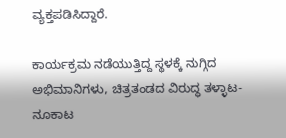ವ್ಯಕ್ತಪಡಿಸಿದ್ದಾರೆ.

ಕಾರ್ಯಕ್ರಮ ನಡೆಯುತ್ತಿದ್ದ ಸ್ಥಳಕ್ಕೆ ನುಗ್ಗಿದ ಅಭಿಮಾನಿಗಳು, ಚಿತ್ರತಂಡದ ವಿರುದ್ಧ ತಳ್ಳಾಟ-ನೂಕಾಟ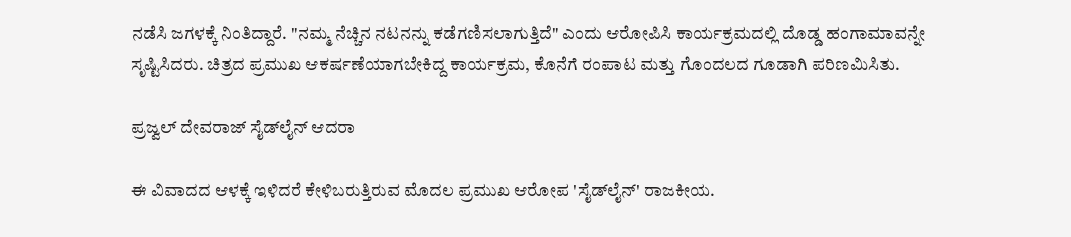ನಡೆಸಿ ಜಗಳಕ್ಕೆ ನಿಂತಿದ್ದಾರೆ. "ನಮ್ಮ ನೆಚ್ಚಿನ ನಟನನ್ನು ಕಡೆಗಣಿಸಲಾಗುತ್ತಿದೆ" ಎಂದು ಆರೋಪಿಸಿ ಕಾರ್ಯಕ್ರಮದಲ್ಲಿ ದೊಡ್ಡ ಹಂಗಾಮಾವನ್ನೇ ಸೃಷ್ಟಿಸಿದರು. ಚಿತ್ರದ ಪ್ರಮುಖ ಆಕರ್ಷಣೆಯಾಗಬೇಕಿದ್ದ ಕಾರ್ಯಕ್ರಮ, ಕೊನೆಗೆ ರಂಪಾಟ ಮತ್ತು ಗೊಂದಲದ ಗೂಡಾಗಿ ಪರಿಣಮಿಸಿತು.

ಪ್ರಜ್ವಲ್ ದೇವರಾಜ್ ಸೈಡ್‌ಲೈನ್ ಆದರಾ

ಈ ವಿವಾದದ ಆಳಕ್ಕೆ ಇಳಿದರೆ ಕೇಳಿಬರುತ್ತಿರುವ ಮೊದಲ ಪ್ರಮುಖ ಆರೋಪ 'ಸೈಡ್‌ಲೈನ್' ರಾಜಕೀಯ.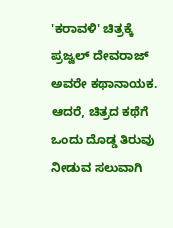'ಕರಾವಳಿ' ಚಿತ್ರಕ್ಕೆ ಪ್ರಜ್ವಲ್ ದೇವರಾಜ್ ಅವರೇ ಕಥಾನಾಯಕ. ಆದರೆ, ಚಿತ್ರದ ಕಥೆಗೆ ಒಂದು ದೊಡ್ಡ ತಿರುವು ನೀಡುವ ಸಲುವಾಗಿ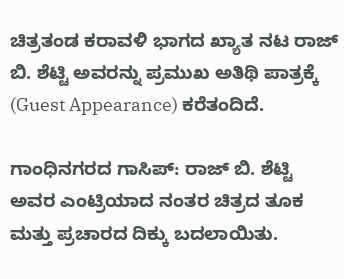ಚಿತ್ರತಂಡ ಕರಾವಳಿ ಭಾಗದ ಖ್ಯಾತ ನಟ ರಾಜ್ ಬಿ. ಶೆಟ್ಟಿ ಅವರನ್ನು ಪ್ರಮುಖ ಅತಿಥಿ ಪಾತ್ರಕ್ಕೆ (Guest Appearance) ಕರೆತಂದಿದೆ.

ಗಾಂಧಿನಗರದ ಗಾಸಿಪ್: ರಾಜ್ ಬಿ. ಶೆಟ್ಟಿ ಅವರ ಎಂಟ್ರಿಯಾದ ನಂತರ ಚಿತ್ರದ ತೂಕ ಮತ್ತು ಪ್ರಚಾರದ ದಿಕ್ಕು ಬದಲಾಯಿತು.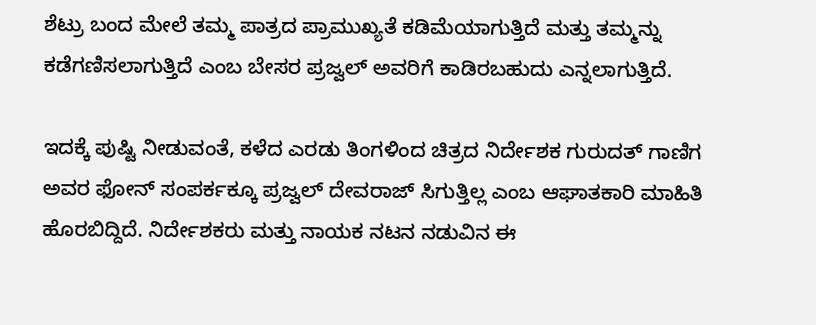ಶೆಟ್ರು ಬಂದ ಮೇಲೆ ತಮ್ಮ ಪಾತ್ರದ ಪ್ರಾಮುಖ್ಯತೆ ಕಡಿಮೆಯಾಗುತ್ತಿದೆ ಮತ್ತು ತಮ್ಮನ್ನು ಕಡೆಗಣಿಸಲಾಗುತ್ತಿದೆ ಎಂಬ ಬೇಸರ ಪ್ರಜ್ವಲ್ ಅವರಿಗೆ ಕಾಡಿರಬಹುದು ಎನ್ನಲಾಗುತ್ತಿದೆ.

ಇದಕ್ಕೆ ಪುಷ್ಟಿ ನೀಡುವಂತೆ, ಕಳೆದ ಎರಡು ತಿಂಗಳಿಂದ ಚಿತ್ರದ ನಿರ್ದೇಶಕ ಗುರುದತ್ ಗಾಣಿಗ ಅವರ ಫೋನ್ ಸಂಪರ್ಕಕ್ಕೂ ಪ್ರಜ್ವಲ್ ದೇವರಾಜ್ ಸಿಗುತ್ತಿಲ್ಲ ಎಂಬ ಆಘಾತಕಾರಿ ಮಾಹಿತಿ ಹೊರಬಿದ್ದಿದೆ. ನಿರ್ದೇಶಕರು ಮತ್ತು ನಾಯಕ ನಟನ ನಡುವಿನ ಈ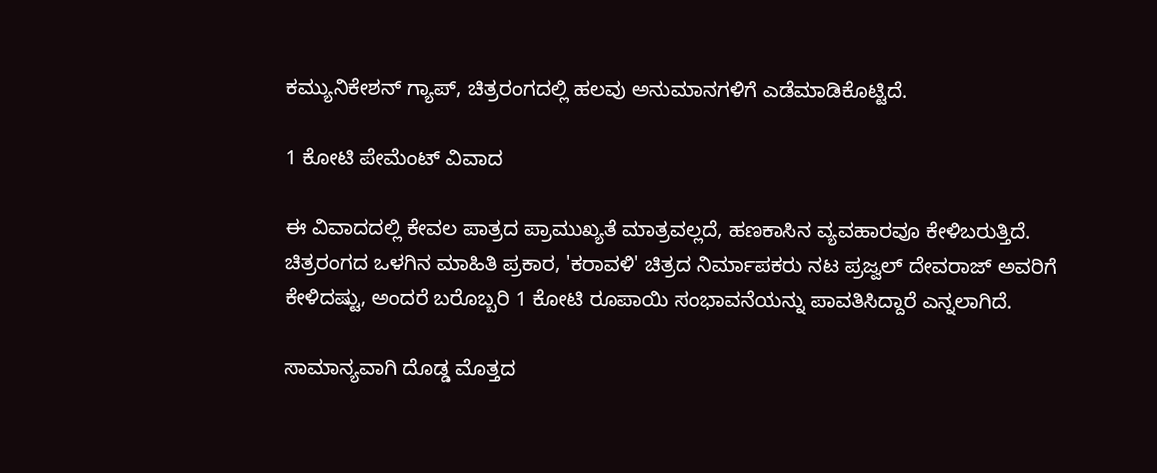ಕಮ್ಯುನಿಕೇಶನ್ ಗ್ಯಾಪ್, ಚಿತ್ರರಂಗದಲ್ಲಿ ಹಲವು ಅನುಮಾನಗಳಿಗೆ ಎಡೆಮಾಡಿಕೊಟ್ಟಿದೆ.

1 ಕೋಟಿ ಪೇಮೆಂಟ್ ವಿವಾದ

ಈ ವಿವಾದದಲ್ಲಿ ಕೇವಲ ಪಾತ್ರದ ಪ್ರಾಮುಖ್ಯತೆ ಮಾತ್ರವಲ್ಲದೆ, ಹಣಕಾಸಿನ ವ್ಯವಹಾರವೂ ಕೇಳಿಬರುತ್ತಿದೆ. ಚಿತ್ರರಂಗದ ಒಳಗಿನ ಮಾಹಿತಿ ಪ್ರಕಾರ, 'ಕರಾವಳಿ' ಚಿತ್ರದ ನಿರ್ಮಾಪಕರು ನಟ ಪ್ರಜ್ವಲ್ ದೇವರಾಜ್ ಅವರಿಗೆ ಕೇಳಿದಷ್ಟು, ಅಂದರೆ ಬರೊಬ್ಬರಿ 1 ಕೋಟಿ ರೂಪಾಯಿ ಸಂಭಾವನೆಯನ್ನು ಪಾವತಿಸಿದ್ದಾರೆ ಎನ್ನಲಾಗಿದೆ.

ಸಾಮಾನ್ಯವಾಗಿ ದೊಡ್ಡ ಮೊತ್ತದ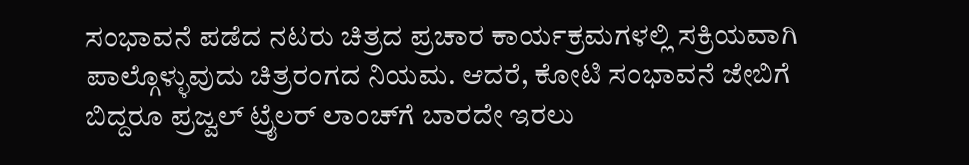ಸಂಭಾವನೆ ಪಡೆದ ನಟರು ಚಿತ್ರದ ಪ್ರಚಾರ ಕಾರ್ಯಕ್ರಮಗಳಲ್ಲಿ ಸಕ್ರಿಯವಾಗಿ ಪಾಲ್ಗೊಳ್ಳುವುದು ಚಿತ್ರರಂಗದ ನಿಯಮ. ಆದರೆ, ಕೋಟಿ ಸಂಭಾವನೆ ಜೇಬಿಗೆ ಬಿದ್ದರೂ ಪ್ರಜ್ವಲ್ ಟ್ರೈಲರ್ ಲಾಂಚ್‌ಗೆ ಬಾರದೇ ಇರಲು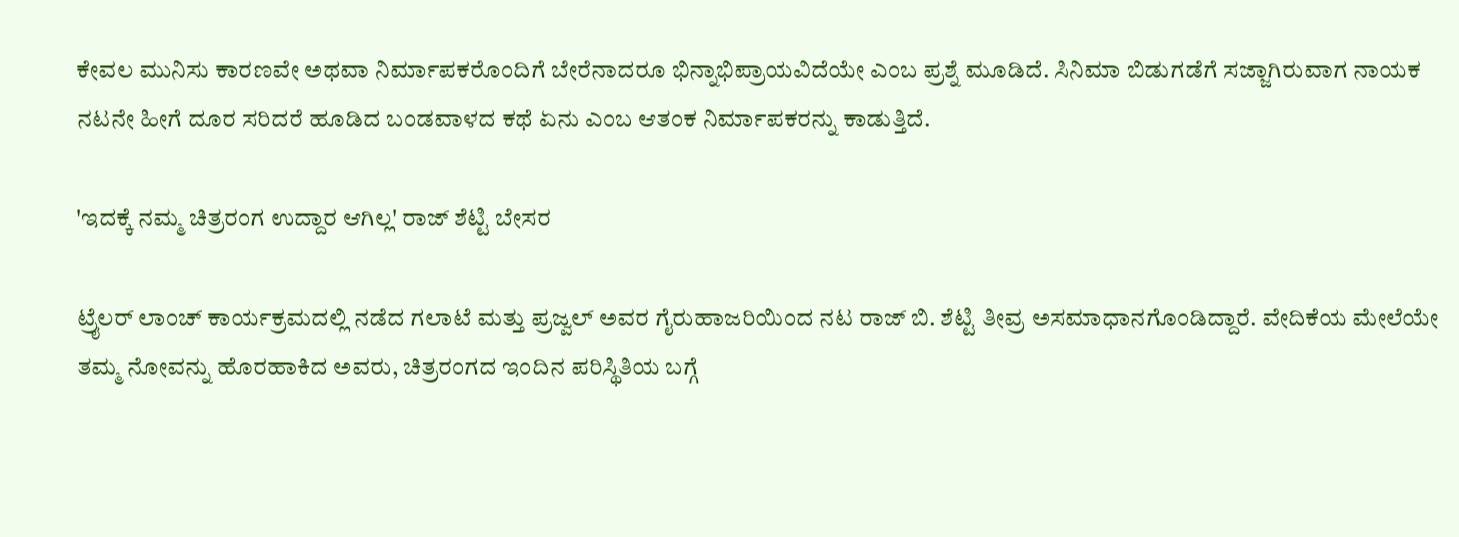ಕೇವಲ ಮುನಿಸು ಕಾರಣವೇ ಅಥವಾ ನಿರ್ಮಾಪಕರೊಂದಿಗೆ ಬೇರೆನಾದರೂ ಭಿನ್ನಾಭಿಪ್ರಾಯವಿದೆಯೇ ಎಂಬ ಪ್ರಶ್ನೆ ಮೂಡಿದೆ. ಸಿನಿಮಾ ಬಿಡುಗಡೆಗೆ ಸಜ್ಜಾಗಿರುವಾಗ ನಾಯಕ ನಟನೇ ಹೀಗೆ ದೂರ ಸರಿದರೆ ಹೂಡಿದ ಬಂಡವಾಳದ ಕಥೆ ಏನು ಎಂಬ ಆತಂಕ ನಿರ್ಮಾಪಕರನ್ನು ಕಾಡುತ್ತಿದೆ.

'ಇದಕ್ಕೆ ನಮ್ಮ ಚಿತ್ರರಂಗ ಉದ್ದಾರ ಆಗಿಲ್ಲ' ರಾಜ್ ಶೆಟ್ಟಿ ಬೇಸರ

ಟ್ರೈಲರ್ ಲಾಂಚ್ ಕಾರ್ಯಕ್ರಮದಲ್ಲಿ ನಡೆದ ಗಲಾಟೆ ಮತ್ತು ಪ್ರಜ್ವಲ್ ಅವರ ಗೈರುಹಾಜರಿಯಿಂದ ನಟ ರಾಜ್ ಬಿ. ಶೆಟ್ಟಿ ತೀವ್ರ ಅಸಮಾಧಾನಗೊಂಡಿದ್ದಾರೆ. ವೇದಿಕೆಯ ಮೇಲೆಯೇ ತಮ್ಮ ನೋವನ್ನು ಹೊರಹಾಕಿದ ಅವರು, ಚಿತ್ರರಂಗದ ಇಂದಿನ ಪರಿಸ್ಥಿತಿಯ ಬಗ್ಗೆ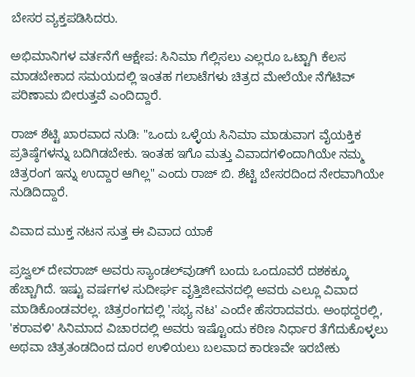ಬೇಸರ ವ್ಯಕ್ತಪಡಿಸಿದರು.

ಅಭಿಮಾನಿಗಳ ವರ್ತನೆಗೆ ಆಕ್ಷೇಪ: ಸಿನಿಮಾ ಗೆಲ್ಲಿಸಲು ಎಲ್ಲರೂ ಒಟ್ಟಾಗಿ ಕೆಲಸ ಮಾಡಬೇಕಾದ ಸಮಯದಲ್ಲಿ ಇಂತಹ ಗಲಾಟೆಗಳು ಚಿತ್ರದ ಮೇಲೆಯೇ ನೆಗೆಟಿವ್ ಪರಿಣಾಮ ಬೀರುತ್ತವೆ ಎಂದಿದ್ದಾರೆ.

ರಾಜ್ ಶೆಟ್ಟಿ ಖಾರವಾದ ನುಡಿ: "ಒಂದು ಒಳ್ಳೆಯ ಸಿನಿಮಾ ಮಾಡುವಾಗ ವೈಯಕ್ತಿಕ ಪ್ರತಿಷ್ಠೆಗಳನ್ನು ಬದಿಗಿಡಬೇಕು. ಇಂತಹ ಇಗೊ ಮತ್ತು ವಿವಾದಗಳಿಂದಾಗಿಯೇ ನಮ್ಮ ಚಿತ್ರರಂಗ ಇನ್ನು ಉದ್ದಾರ ಆಗಿಲ್ಲ" ಎಂದು ರಾಜ್ ಬಿ. ಶೆಟ್ಟಿ ಬೇಸರದಿಂದ ನೇರವಾಗಿಯೇ ನುಡಿದಿದ್ದಾರೆ.

ವಿವಾದ ಮುಕ್ತ ನಟನ ಸುತ್ತ ಈ ವಿವಾದ ಯಾಕೆ

ಪ್ರಜ್ವಲ್ ದೇವರಾಜ್ ಅವರು ಸ್ಯಾಂಡಲ್‌ವುಡ್‌ಗೆ ಬಂದು ಒಂದೂವರೆ ದಶಕಕ್ಕೂ ಹೆಚ್ಚಾಗಿದೆ. ಇಷ್ಟು ವರ್ಷಗಳ ಸುದೀರ್ಘ ವೃತ್ತಿಜೀವನದಲ್ಲಿ ಅವರು ಎಲ್ಲೂ ವಿವಾದ ಮಾಡಿಕೊಂಡವರಲ್ಲ. ಚಿತ್ರರಂಗದಲ್ಲಿ 'ಸಭ್ಯ ನಟ' ಎಂದೇ ಹೆಸರಾದವರು. ಅಂಥದ್ದರಲ್ಲಿ, 'ಕರಾವಳಿ' ಸಿನಿಮಾದ ವಿಚಾರದಲ್ಲಿ ಅವರು ಇಷ್ಟೊಂದು ಕಠಿಣ ನಿರ್ಧಾರ ತೆಗೆದುಕೊಳ್ಳಲು ಅಥವಾ ಚಿತ್ರತಂಡದಿಂದ ದೂರ ಉಳಿಯಲು ಬಲವಾದ ಕಾರಣವೇ ಇರಬೇಕು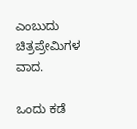ಎಂಬುದು ಚಿತ್ರಪ್ರೇಮಿಗಳ ವಾದ.

ಒಂದು ಕಡೆ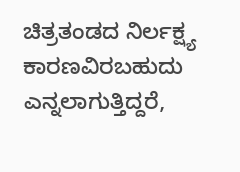ಚಿತ್ರತಂಡದ ನಿರ್ಲಕ್ಷ್ಯ ಕಾರಣವಿರಬಹುದು ಎನ್ನಲಾಗುತ್ತಿದ್ದರೆ,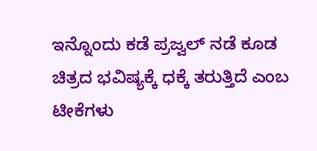ಇನ್ನೊಂದು ಕಡೆ ಪ್ರಜ್ವಲ್ ನಡೆ ಕೂಡ ಚಿತ್ರದ ಭವಿಷ್ಯಕ್ಕೆ ಧಕ್ಕೆ ತರುತ್ತಿದೆ ಎಂಬ ಟೀಕೆಗಳು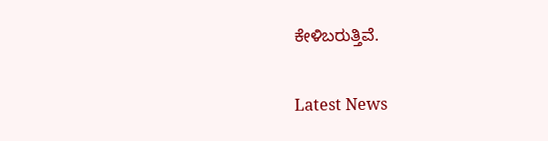ಕೇಳಿಬರುತ್ತಿವೆ.

Latest News